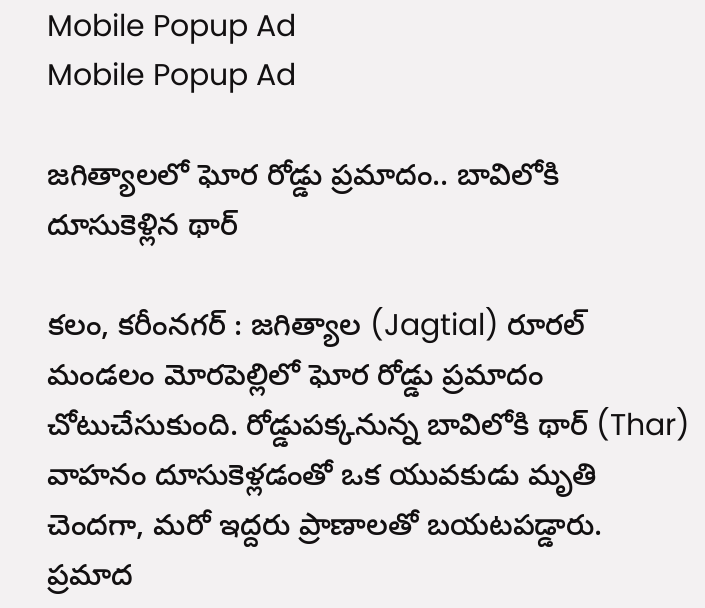Mobile Popup Ad
Mobile Popup Ad

జగిత్యాలలో ఘోర రోడ్డు ప్రమాదం.. బావిలోకి దూసుకెళ్లిన థార్

కలం, కరీంనగర్ : జగిత్యాల (Jagtial) రూరల్ మండలం మోరపెల్లిలో ఘోర రోడ్డు ప్రమాదం చోటుచేసుకుంది. రోడ్డుపక్కనున్న బావిలోకి థార్ (Thar) వాహనం దూసుకెళ్లడంతో ఒక యువకుడు మృతి చెందగా, మరో ఇద్దరు ప్రాణాలతో బయటపడ్డారు. ప్రమాద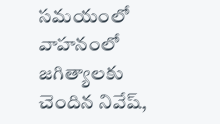సమయంలో వాహనంలో జగిత్యాలకు చెందిన నివేష్,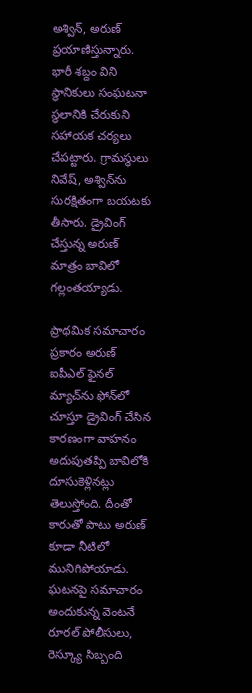అశ్విన్, అరుణ్ ప్రయాణిస్తున్నారు. భారీ శబ్దం విని స్థానికులు సంఘటనా స్థలానికి చేరుకుని సహాయక చర్యలు చేపట్టారు. గ్రామస్థులు నివేష్, అశ్విన్‌ను సురక్షితంగా బయటకు తీసారు. డ్రైవింగ్ చేస్తున్న అరుణ్ మాత్రం బావిలో గల్లంతయ్యాడు.

ప్రాథమిక సమాచారం ప్రకారం అరుణ్ ఐపీఎల్ ఫైనల్ మ్యాచ్‌ను ఫోన్‌లో చూస్తూ డ్రైవింగ్ చేసిన కారణంగా వాహనం అదుపుతప్పి బావిలోకి దూసుకెళ్లినట్లు తెలుస్తోంది. దీంతో కారుతో పాటు అరుణ్ కూడా నీటిలో మునిగిపోయాడు. ఘటనపై సమాచారం అందుకున్న వెంటనే రూరల్ పోలీసులు, రెస్క్యూ సిబ్బంది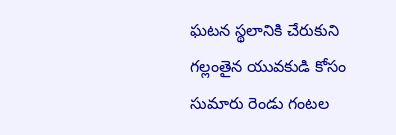ఘటన స్థలానికి చేరుకుని గల్లంతైన యువకుడి కోసం సుమారు రెండు గంటల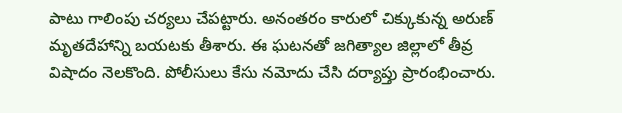పాటు గాలింపు చర్యలు చేపట్టారు. అనంతరం కారులో చిక్కుకున్న అరుణ్ మృతదేహాన్ని బయటకు తీశారు. ఈ ఘటనతో జగిత్యాల జిల్లాలో తీవ్ర విషాదం నెలకొంది. పోలీసులు కేసు నమోదు చేసి దర్యాప్తు ప్రారంభించారు.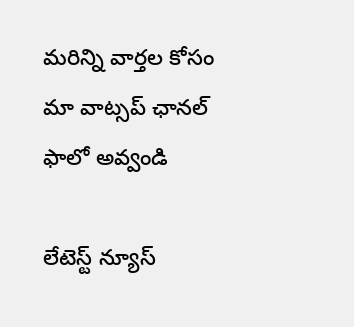మ‌రిన్ని వార్త‌ల కోసం మా వాట్స‌ప్ ఛాన‌ల్ ఫాలో అవ్వండి

లేటెస్ట్ న్యూస్‌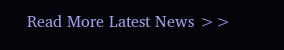Read More Latest News >>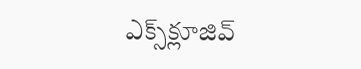ఎక్స్‌క్లూజివ్‌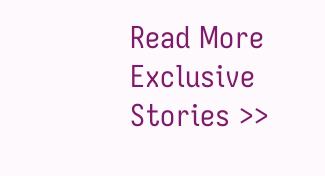Read More Exclusive Stories >>